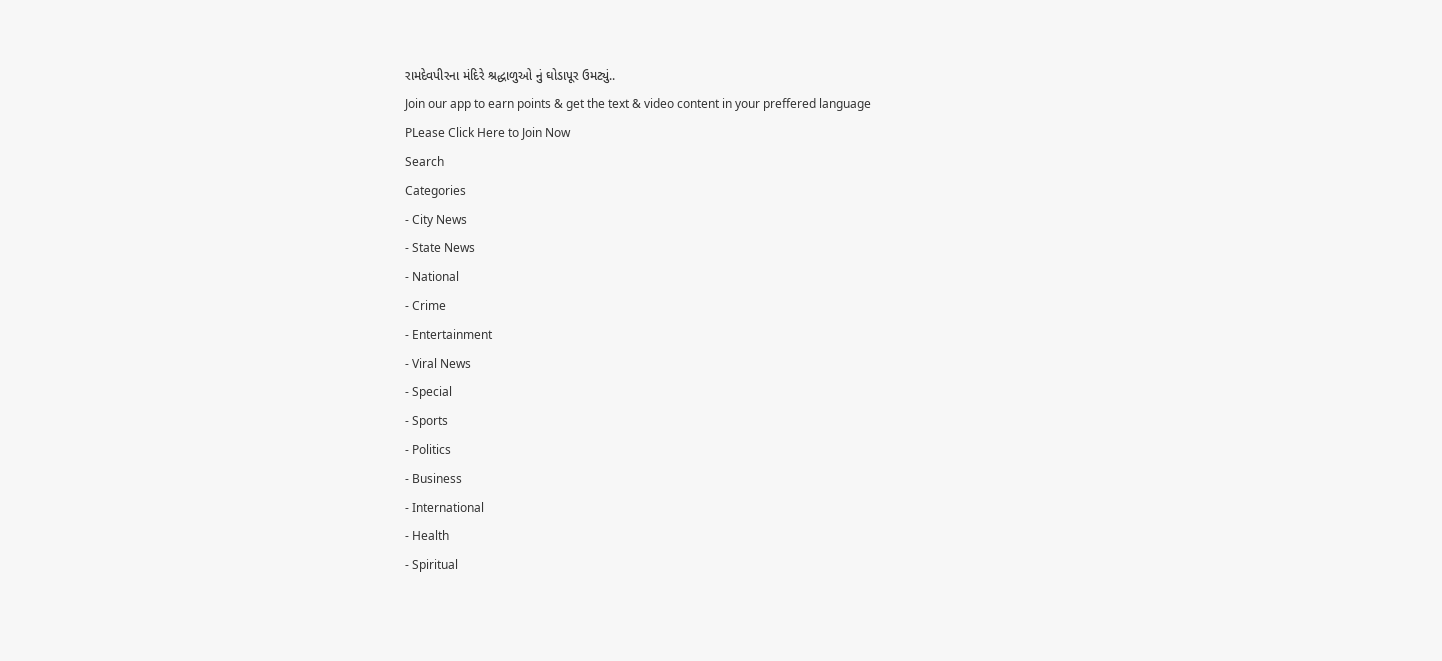રામદેવપીરના મંદિરે શ્રદ્ધાળુઓ નું ઘોડાપૂર ઉમટ્યું..
Join our app to earn points & get the text & video content in your preffered language
PLease Click Here to Join Now
Search
Categories
- City News
- State News
- National
- Crime
- Entertainment
- Viral News
- Special
- Sports
- Politics
- Business
- International
- Health
- Spiritual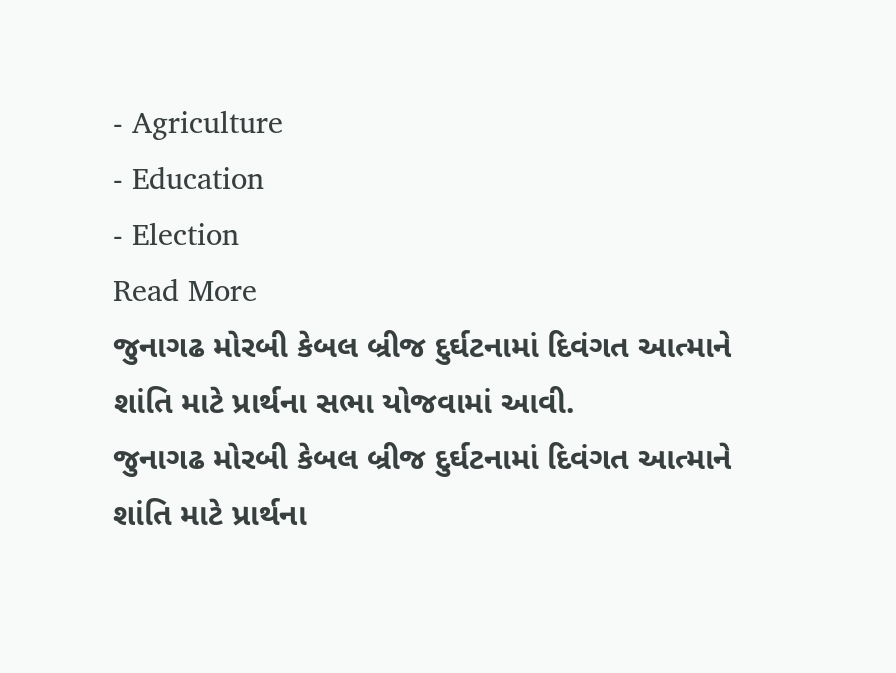- Agriculture
- Education
- Election
Read More
જુનાગઢ મોરબી કેબલ બ્રીજ દુર્ઘટનામાં દિવંગત આત્માને શાંતિ માટે પ્રાર્થના સભા યોજવામાં આવી.
જુનાગઢ મોરબી કેબલ બ્રીજ દુર્ઘટનામાં દિવંગત આત્માને શાંતિ માટે પ્રાર્થના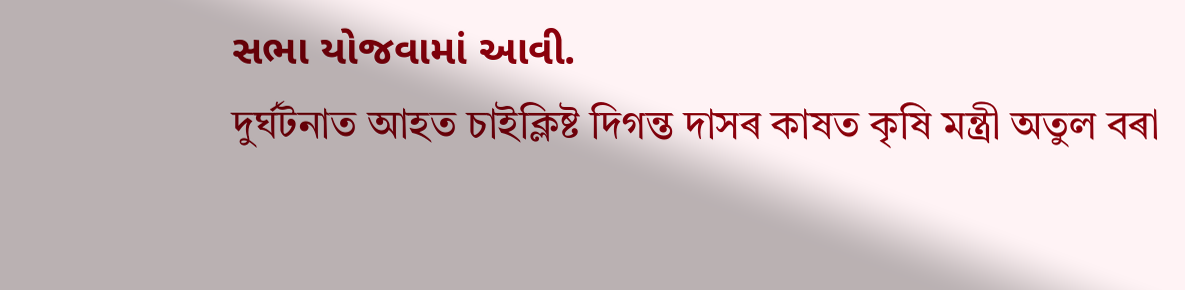સભા યોજવામાં આવી.
দুৰ্ঘটনাত আহত চাইক্লিষ্ট দিগন্ত দাসৰ কাষত কৃষি মন্ত্ৰী অতুল বৰা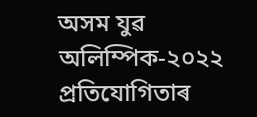অসম যুৱ অলিম্পিক-২০২২ প্ৰতিযোগিতাৰ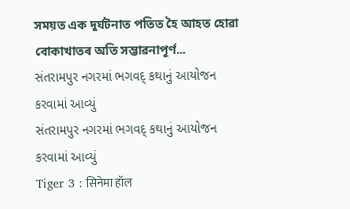সময়ত এক দুৰ্ঘটনাত পতিত হৈ আহত হোৱা বোকাখাতৰ অতি সম্ভাৱনাপূৰ্ণ...
સંતરામપુર નગરમાં ભગવદ્ કથાનું આયોજન કરવામાં આવ્યું
સંતરામપુર નગરમાં ભગવદ્ કથાનું આયોજન કરવામાં આવ્યું
Tiger 3 : सिनेमा हॉल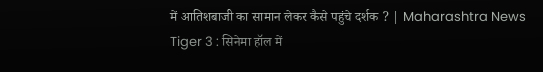में आतिशबाजी का सामान लेकर कैसे पहुंचे दर्शक ? | Maharashtra News
Tiger 3 : सिनेमा हॉल में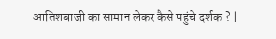आतिशबाजी का सामान लेकर कैसे पहुंचे दर्शक ? |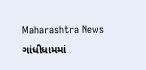Maharashtra News
ગાંધીધામમાં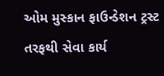ઓમ મુસ્કાન ફાઉન્ડેશન ટ્રસ્ટ તરફથી સેવા કાર્ય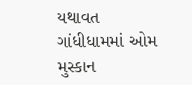યથાવત
ગાંધીધામમાં ઓમ મુસ્કાન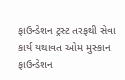ફાઉન્ડેશન ટ્રસ્ટ તરફથી સેવા કાર્ય યથાવત ઓમ મુસ્કાન ફાઉન્ડેશન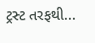ટ્રસ્ટ તરફથી...